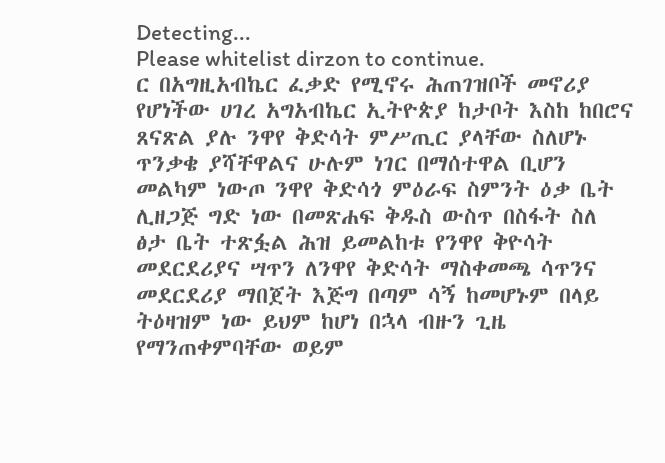Detecting...
Please whitelist dirzon to continue.
ር በአግዚአብኬር ፈቃድ የሚኖሩ ሕጠገዝቦች መኖሪያ የሆነችው ሀገረ አግአብኬር ኢትዮጵያ ከታቦት እስከ ከበሮና ጸናጽል ያሉ ንዋየ ቅድሳት ምሥጢር ያላቸው ስለሆኑ ጥንቃቄ ያሻቸዋልና ሁሉም ነገር በማሰተዋል ቢሆን መልካም ነውጦ ንዋየ ቅድሳጎ ምዕራፍ ስምንት ዕቃ ቤት ሊዘጋጅ ግድ ነው በመጽሐፍ ቅዱስ ውስጥ በስፋት ስለ ፅታ ቤት ተጽፏል ሕዝ ይመልከቱ የንዋየ ቅዮሳት መደርደሪያና ሣጥን ለንዋየ ቅድሳት ማስቀመጫ ሳጥንና መደርደሪያ ማበጀት እጅግ በጣም ሳኝ ከመሆኑም በላይ ትዕዛዝም ነው ይህም ከሆነ በኋላ ብዙን ጊዜ የማንጠቀምባቸው ወይም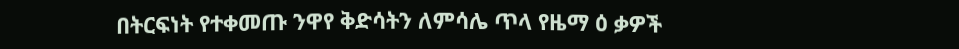በትርፍነት የተቀመጡ ንዋየ ቅድሳትን ለምሳሌ ጥላ የዜማ ዕ ቃዎች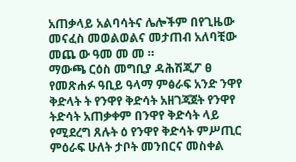አጠቃላይ አልባሳትና ሌሎችም በየጊዜው መናፈስ መወልወልና መታጠብ አለባቺው መጨ ው ዓመ መ መ ።
ማውጫ ርዕስ መግቢያ ዳሕሽጂፖ ፀ የመጽሐፉ ዓቢይ ዓላማ ምፅራፍ አንድ ንዋየ ቅድላት ት የንዋየ ቅድሳት አዘገጃጀት የንዋየ ትድሳት አጠቃቀም በንዋየ ቅድሳት ላይ የሚደረግ ጸሉት ዕ የንዋየ ቅድሳት ምሥጢር ምዕራፍ ሁለት ታቦት መንበርና መስቀል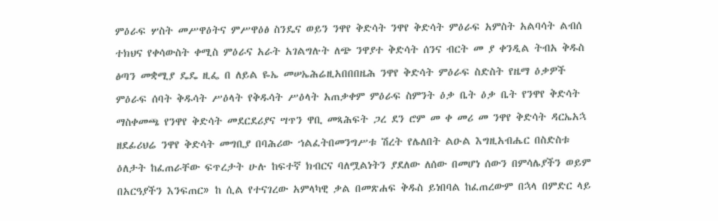ምዕራፍ ሦስት መሥዋዕትና ምሥዋዕፅ ስንዴና ወይን ንዋየ ቅድሳት ንዋየ ቅድሳት ምዕራፍ አምስት አልባሳት ልብሰ ተክህና የቀሳውስት ቀሚስ ምዕራና አራት አገልግሉት ለጭ ንዋያተ ቅድሳት ሰንና ብርት መ ያ ቀንዲል ትብአ ቅዱስ ፅጣን መቋሚያ ዴዴ ዚፌ በ ለይል ዬኤ መሠኤሕሬዚአበበበዜሕ ንዋየ ቅድሳት ምዕራፍ ስድስት የዜማ ዕቃዎች ምዕራፍ ሰባት ቅዱሳት ሥዕላት የቅዱሳት ሥዕላት አጠቃቀም ምዕራፍ ስምንት ዕቃ ቤት ዕቃ ቤት የንዋየ ቅድሳት ማስቀመጫ የንዋየ ቅድሳት መደርደሪያና ሣጥን ዋቢ መጻሕፍት ጋረ ደን ሮም መ ቀ መሪ መ ንዋየ ቅድሳት ዳርኤአኋ ዘደፊሪህሬ ንዋየ ቅድሳት መግቢያ በባሕሪው ኀልፈትበመንግሥቱ ሽረት የሌለበት ልዑል እግዚአብሔር በስድስቱ ዕለታት ከፈጠራቸው ፍጥረታት ሁሉ ከፍተኛ ክብርና ባለሟልነትን ያደለው ለሰው በመሆነ ሰውን በምሳሌያችን ወይም በአርዓያችን እንፍጠር» ከ ሲል የተናገረው አምላካዊ ቃል በመጽሐፍ ቅዱስ ይነበባል ከፈጠረውም በኋላ በምድር ላይ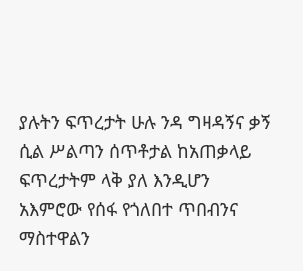ያሉትን ፍጥረታት ሁሉ ንዳ ግዛዳኝና ቃኝ ሲል ሥልጣን ሰጥቶታል ከአጠቃላይ ፍጥረታትም ላቅ ያለ እንዲሆን አእምሮው የሰፋ የጎለበተ ጥበብንና ማስተዋልን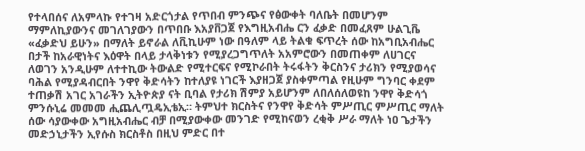የተላበሰና ለአምላኩ የተገዛ አድርጎታል የጥበብ ምንጭና የፅውቀት ባለቤት በመሆንም ማምለኪያውንና መገለገያውን በጥበቡ እአያቨጋጀ የእግዚአብሔ ርን ፈቃድ በመፈጸም ሁልጊቬ «ፈቃድህ ይሁን» በማለት ይኖራል ለቪኪሁም ነው በዓለም ላይ ትልቁ ፍጥረት ሰው ከአግቢአብሔር በታች ከአራዊነትና እዕዋት በላይ ታላቅነቱን የሚያረጋግጥለት አአምሮውን በመጠቀም ለሀገርና ለወገን አንዲሁም ለተተኪው ትውልድ የሚተርፍና የሚኮራበት ትሩፋትን ቅርስንና ታሪክን የሚያወሳና ባሕል የሚያዳብርበት ንዋየ ቅድሳትን ከተለያዩ ነገርች እያዘጋጀ ያስቀምጣል የዚሁም ግንባር ቀደም ተጠቃሽ አገር አገራችን ኢትዮጵያ ናት ቢባል የታሪክ ሽምያ አይሆንም ለበለሰለወዩከ ንዋየ ቅድሳጎ ምንሱኒሬ መመመ ሒጨሊጧዴኢቴኢ። ትምህተ ክርስትና የንዋየ ቅድሳት ምሥጢር ምሥጢር ማለት ሰው ሳያውቀው አግዚአብሔር ብቻ በሚያውቀው መንገድ የሚከናወን ረቂቅ ሥራ ማለት ነዐ ጌታችን መድኃኒታችን ኢየሱስ ክርስቶስ በዚህ ምድር በተ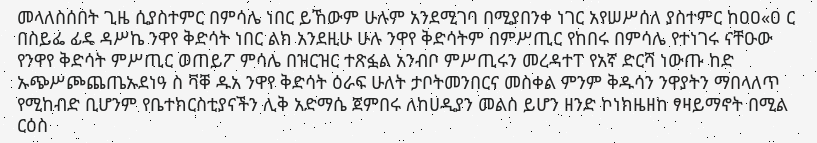መላለስሰበት ጊዜ ሲያስተምር በምሳሌ ነበር ይኸውም ሁሉም አንደሚገባ በሚያበንቀ ነገር አየሠሥሰለ ያስተምር ከዐዐ«ዐ ር በስይፌ ፊዴ ዳሥኬ ንዋየ ቅድሳት ነበር ልክ አንደዚሁ ሁሉ ንዋየ ቅድሳትም በምሥጢር የከበሩ በምሳሌ የተነገሩ ናቸዑው የንዋየ ቅድሳት ምሥጢር ወጠይፖ ምሳሌ በዝርዝር ተጽፏል አንብቦ ምሥጢሩን መረዳተፐ የአኛ ድርሻ ነውጡ ከድ ኡጭሥጮጨጤኡደነዓ ስ ቫቐ ዱአ ንዋየ ቅድሳት ዕራፍ ሁለት ታቦትመንበርና መስቀል ምንም ቅዱሳን ንዋያትን ማበላለጥ የሚከብድ ቢሆንም የቤተክርስቲያናችን ሊቅ አድማሴ ጀምበሩ ለከሀዲያን መልስ ይሆን ዘንድ ኮነክዜዘከ ፃዛይማኖት በሚል ርዕስ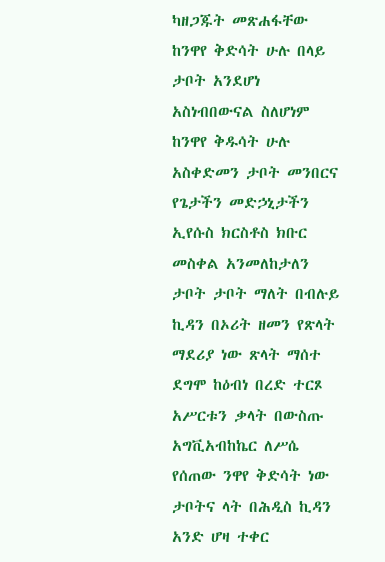ካዘጋጁት መጽሐፋቸው ከንዋየ ቅድሳት ሁሉ በላይ ታቦት አንደሆነ አስነብበውናል ስለሆነም ከንዋየ ቅዱሳት ሁሉ አስቀድመን ታቦት መንበርና የጌታችን መድኃኒታችን ኢየሱስ ክርስቶስ ክቡር መስቀል አንመለከታለን ታቦት ታቦት ማለት በብሉይ ኪዳን በኦሪት ዘመን የጽላት ማደሪያ ነው ጽላት ማሰተ ደግሞ ከዕብነ በረድ ተርጾ አሥርቱን ቃላት በውስጡ አግቪአብከኬር ለሥሴ የሰጠው ንዋየ ቅድሳት ነው ታቦትና ላት በሕዲስ ኪዳን አንድ ሆዛ ተቀር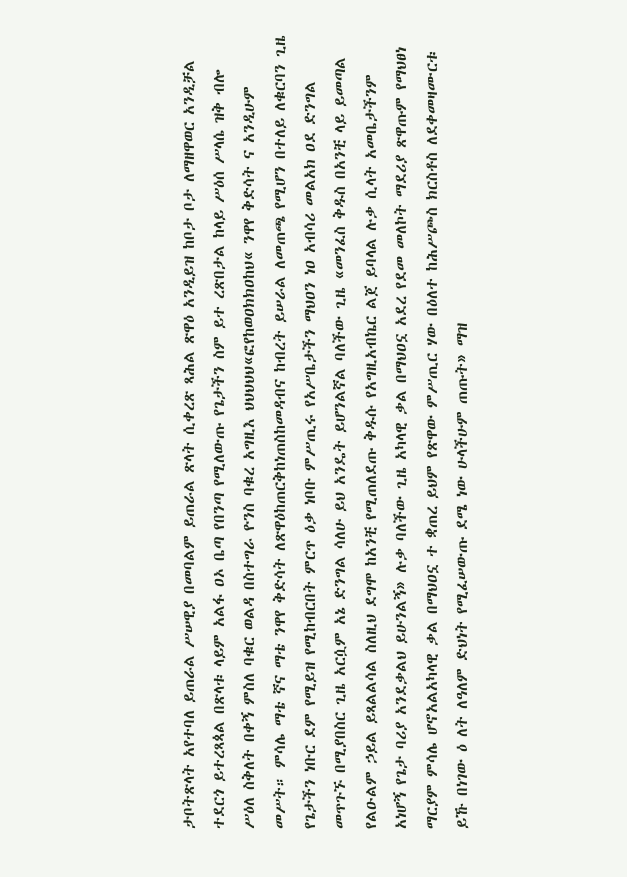ታቦትጽላት አየተባለ ይጠራል ሥሠዊያ በመባልም ይጠራል ጽላት ሲቀረጽ ጻሕል ጽዋዕ አንዲይዝ ከቦታ ቦታ ለማዘዋወር አንዲቻል ተደርጎ ይተረጻጳል በጽላቱ ላይም አልፋ ዐኦ ቤጣ የበንጣ የሚለውጡ የጌታችን ስም ይተ ረጽበታል ከላይ ሥዕሰ ሥላሴ ዝቅ ብሎ ሥዕለ ስቅለት በቀኝ ምስለ ባቁር ወልዳ በስተግራ ዮንስ ባቁረ አግዚእ ህህህህህ«ፎየከወዐክክዐከህ« ንዋየ ቅድሳት ና አንዲሁም መሥት። ምሳሌ ማቴ ኛና ማቴ ንዋየ ቅድሳት ለጽዋዕከጠርቅከነጠስከመዳብና ከብረት ይሠራል ለመጠጫ የሚሆን በተለይ ለቁርባን ጊዜ የጌታችን ነቡር ደም የሚይዝ የሚከብርበት ምርጥ ዕቃ ነቦቡ ምሥጢሩ የአሥቤታችን ማህዐን ነዐ አብሳሪ መልአክ ዐደ ድንግል መጥጉኙ በሚያበስር ጊዜ አርሷም አኔ ድንግል ሳለሁ ይህ አንዴት ይሆንልኛል ባለችው ጊዜ «መንፈስ ቅዱስ በአንቺ ላይ ይመጣል የልዑልም ኃይል ይጻልልሳል ስለዚህ ደግሞ ከአንቺ የሚጠለደጡ ቅዱሱ የአግዚአብኬር ልጀ ይባላል ሉቃ ሲላት አመቤታችንም አነሆኝ የጌታ ባሪያ አንደቃልህ ይሁንልኝ» ሉቃ ባለችው ጊዜ አካላዊ ቃል በማህዐኗ አደረ የደመ መለኮት ማደሪያ ጽዋጡም የማህፀነ ማርያም ምሳሌ ሆኖአልአካላዊ ቃል በማህዐኗ ተ ቋጠረ ይህም የጽዋው ምሥጢር ሃው በዕለተ ከሕሥጮስ ክርስቶስ ለደቀመዛሙርቱ ይኹ በነገው ዕ ለት ለዓለም ድህነት የሚፈሠውጡ ደሜ ነው ሁላችሁም ጠጡት» ማዝ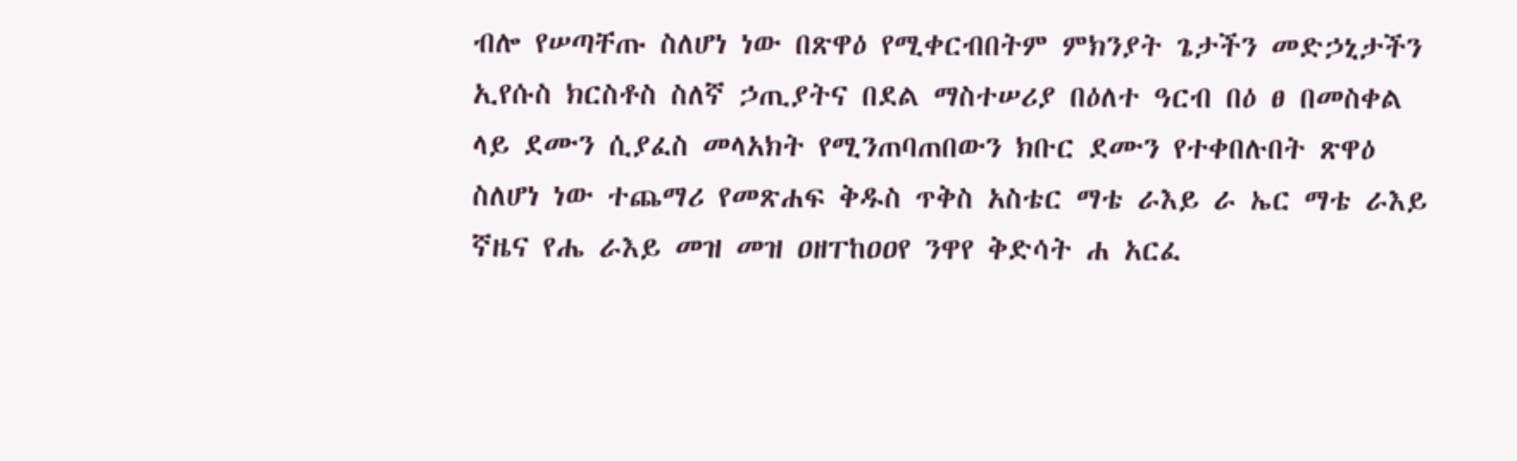ብሎ የሠጣቸጡ ስለሆነ ነው በጽዋዕ የሚቀርብበትም ምክንያት ጌታችን መድኃኒታችን ኢየሱስ ክርስቶስ ስለኛ ኃጢያትና በደል ማስተሠሪያ በዕለተ ዓርብ በዕ ፀ በመስቀል ላይ ደሙን ሲያፈስ መላአክት የሚንጠባጠበውን ክቡር ደሙን የተቀበሉበት ጽዋዕ ስለሆነ ነው ተጨማሪ የመጽሐፍ ቅዱስ ጥቅስ አስቴር ማቴ ራእይ ራ ኤር ማቴ ራእይ ኛዜና የሔ ራእይ መዝ መዝ ዐዘፐከዐዐየ ንዋየ ቅድሳት ሐ አርፈ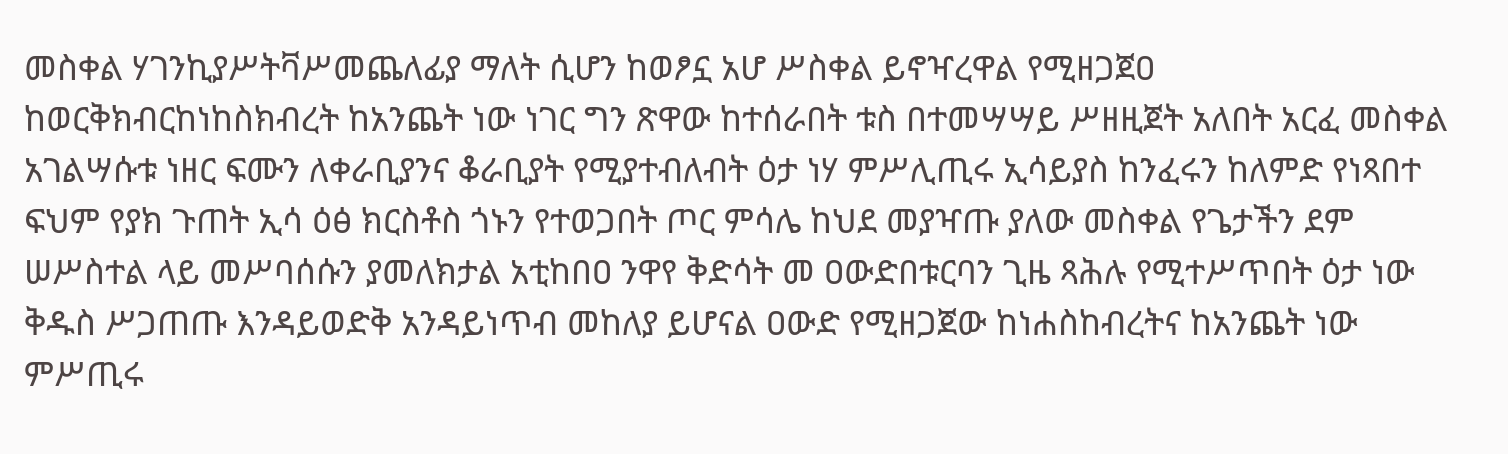መስቀል ሃገንኪያሥትቫሥመጨለፊያ ማለት ሲሆን ከወፆኗ አሆ ሥስቀል ይኖዣረዋል የሚዘጋጀዐ ከወርቅክብርከነከስክብረት ከአንጨት ነው ነገር ግን ጽዋው ከተሰራበት ቱስ በተመሣሣይ ሥዘዚጀት አለበት አርፈ መስቀል አገልሣሱቱ ነዘር ፍሙን ለቀራቢያንና ቆራቢያት የሚያተብለብት ዕታ ነሃ ምሥሊጢሩ ኢሳይያስ ከንፈሩን ከለምድ የነጻበተ ፍህም የያክ ጉጠት ኢሳ ዕፅ ክርስቶስ ጎኑን የተወጋበት ጦር ምሳሌ ከህደ መያዣጡ ያለው መስቀል የጌታችን ደም ሠሥስተል ላይ መሥባሰሱን ያመለክታል አቲከበዐ ንዋየ ቅድሳት መ ዐውድበቱርባን ጊዜ ጻሕሉ የሚተሥጥበት ዕታ ነው ቅዱስ ሥጋጠጡ እንዳይወድቅ አንዳይነጥብ መከለያ ይሆናል ዐውድ የሚዘጋጀው ከነሐስከብረትና ከአንጨት ነው ምሥጢሩ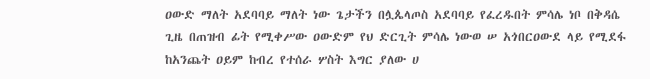ዐውድ ማለት አደባባይ ማለት ነው ጌታችን በሏጴላጦስ አደባባይ የፈረዱበት ምሳሌ ነቦ በቅዳሴ ጊዜ በጠዝብ ፊት የሚቀሥው ዐውድም የህ ድርጊት ምሳሌ ነውወ ሠ አጎበርዐውደ ላይ የሚደፋ ከአንጨት ዐይም ከብረ የተሰራ ሦስት እግር ያለው ሀ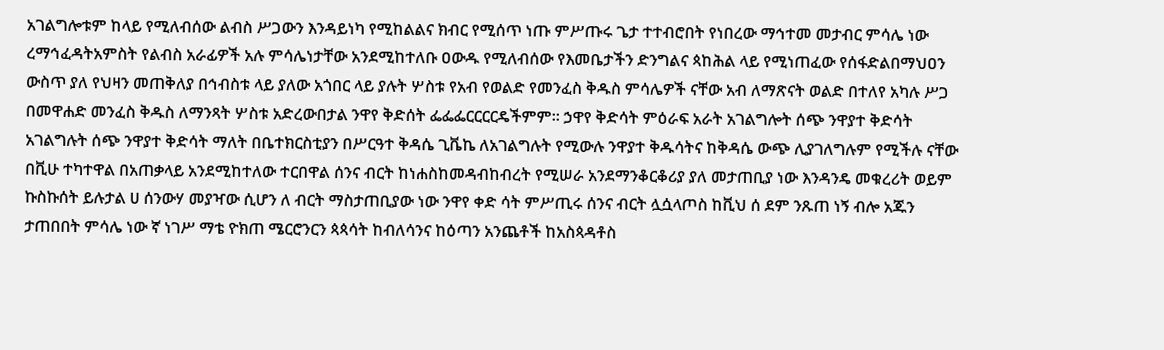አገልግሎቱም ከላይ የሚለብሰው ልብስ ሥጋውን እንዳይነካ የሚከልልና ክብር የሚሰጥ ነጡ ምሥጡሩ ጌታ ተተብሮበት የነበረው ማኅተመ መታብር ምሳሌ ነው ረማኅፈዳትአምስት የልብስ አራፊዎች አሉ ምሳሌነታቸው አንደሚከተለቡ ዐውዱ የሚለብሰው የእመቤታችን ድንግልና ጳከሕል ላይ የሚነጠፈው የሰፋድልበማህዐን ውስጥ ያለ የህዛን መጠቅለያ በኅብስቱ ላይ ያለው አጎበር ላይ ያሉት ሦስቱ የአብ የወልድ የመንፈስ ቅዱስ ምሳሌዎች ናቸው አብ ለማጽናት ወልድ በተለየ አካሉ ሥጋ በመዋሐድ መንፈስ ቅዱስ ለማንጻት ሦስቱ አድረውበታል ንዋየ ቅድሰት ፌፌፌርርርርዴችምም። ኃዋየ ቅድሳት ምዕራፍ አራት አገልግሎት ሰጭ ንዋያተ ቅድሳት አገልግሉት ሰጭ ንዋያተ ቅድሳት ማለት በቤተክርስቲያን በሥርዓተ ቅዳሴ ጊቬኬ ለአገልግሉት የሚውሉ ንዋያተ ቅዱሳትና ከቅዳሴ ውጭ ሊያገለግሉም የሚችሉ ናቸው በቪሁ ተካተዋል በአጠቃላይ አንደሚከተለው ተርበዋል ሰንና ብርት ከነሐስከመዳብከብረት የሚሠራ አንደማንቆርቆሪያ ያለ መታጠቢያ ነው እንዳንዴ መቁረሪት ወይም ኩስኩሰት ይሉታል ሀ ሰንውሃ መያዣው ሲሆን ለ ብርት ማስታጠቢያው ነው ንዋየ ቀድ ሳት ምሥጢሩ ሰንና ብርት ሏሷላጦስ ከቪህ ሰ ደም ንጹጠ ነኝ ብሎ አጁን ታጠበበት ምሳሌ ነው ኛ ነገሥ ማቴ ዮክጠ ሜርሮንርን ጳጳሳት ከብለሳንና ከዕጣን አንጨቶች ከአስጳዳቶስ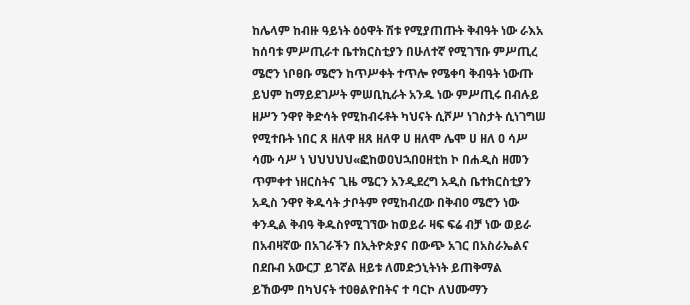ከሌላም ከብዙ ዓይነት ዕዕዋት ሽቱ የሚያጠጡት ቅብዓት ነው ራእአ ከሰባቱ ምሥጢራተ ቤተክርስቲያን በሁለተኛ የሚገኘቡ ምሥጢረ ሜሮን ነቦፀቡ ሜሮን ከጥሥቀት ተጥሎ የሜቀባ ቅብዓት ነውጡ ይህም ከማይደገሥት ምሠቢኪራት አንዱ ነው ምሥጢሩ በብሉይ ዘሥን ንዋየ ቅድሳት የሚከብሩቶት ካህናት ሲሾሥ ነገስታት ሲነገግሠ የሚተቡት ነበር ጸ ዘለዋ ዘጸ ዘለዋ ሀ ዘለሞ ሌሞ ሀ ዘለ ዐ ሳሥ ሳሙ ሳሥ ነ ህህህህህ«ፎከወዐህኋበዐዘቲከ ኮ በሐዲስ ዘመን ጥምቀተ ነዘርስትና ጊዜ ሜርን አንዲደረግ አዲስ ቤተክርስቲያን አዲስ ንዋየ ቅዱሳት ታቦትም የሚከብረው በቅብዐ ሜሮን ነው ቀንዲል ቅብዓ ቅዱስየሚገኘው ከወይራ ዛፍ ፍሬ ብቻ ነው ወይራ በአብዛኛው በአገራችን በኢትዮጵያና በውጭ አገር በአስራኤልና በደቡብ አውርፓ ይገኛል ዘይቱ ለመድኃኒትነት ይጠቅማል ይኸውም በካህናት ተዐፀልዮበትና ተ ባርኮ ለህሙማን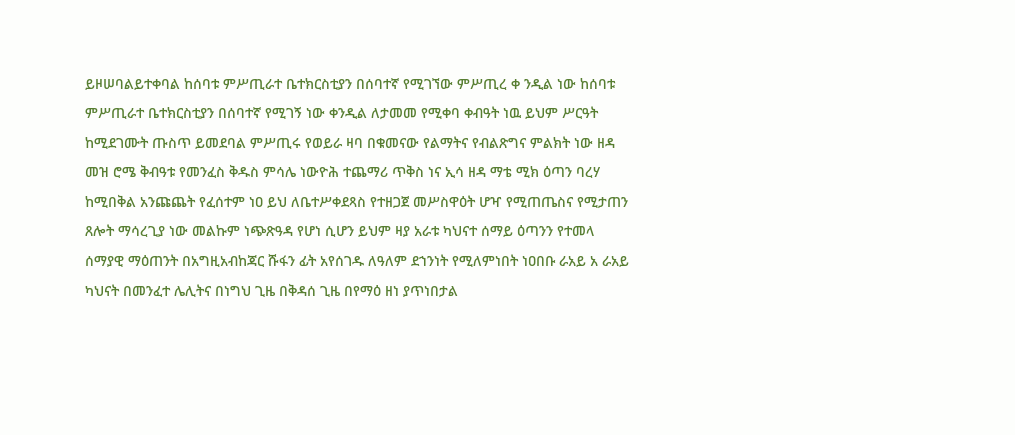ይዞሠባልይተቀባል ከሰባቱ ምሥጢራተ ቤተክርስቲያን በሰባተኛ የሚገኘው ምሥጢረ ቀ ንዲል ነው ከሰባቱ ምሥጢራተ ቤተክርስቲያን በሰባተኛ የሚገኝ ነው ቀንዲል ለታመመ የሚቀባ ቀብዓት ነዉ ይህም ሥርዓት ከሚደገሙት ጡስጥ ይመደባል ምሥጢሩ የወይራ ዛባ በቁመናው የልማትና የብልጽግና ምልክት ነው ዘዳ መዝ ሮሜ ቅብዓቱ የመንፈስ ቅዱስ ምሳሌ ነውዮሕ ተጨማሪ ጥቅስ ነና ኢሳ ዘዳ ማቴ ሚክ ዕጣን ባረሃ ከሚበቅል አንጩጨት የፈሰተም ነዐ ይህ ለቤተሥቀደጻስ የተዘጋጀ መሥስዋዕት ሆዣ የሚጠጤስና የሚታጠን ጸሎት ማሳረጊያ ነው መልኩም ነጭጽዓዳ የሆነ ሲሆን ይህም ዛያ አራቱ ካህናተ ሰማይ ዕጣንን የተመላ ሰማያዊ ማዕጠንት በአግዚአብከጃር ሹፋን ፊት አየሰገዱ ለዓለም ደኀንነት የሚለምነበት ነዐበቡ ራአይ አ ራአይ ካህናት በመንፈተ ሌሊትና በነግህ ጊዜ በቅዳሰ ጊዜ በየማዕ ዘነ ያጥነበታል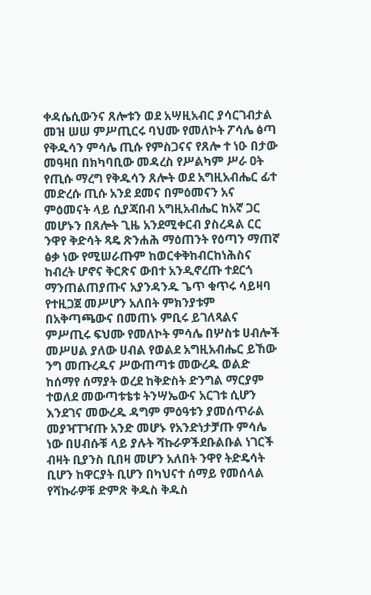ቀዳሴሲውንና ጸሎቱን ወደ አሣዚአብር ያሳርገብታል መዝ ሠሠ ምሥጢርሩ ባህሙ የመለኮት ፖሳሌ ፅጣ የቅዱሳን ምሳሌ ጢሱ የምስጋናና የጸሎ ተ ነዑ በታው መዓዛበ በክካባቢው መዳረስ የሥልካም ሥራ ዐት የጢሱ ማረግ የቅዱሳን ጸሎት ወደ አግዚአብሔር ፊተ መድረሱ ጢሱ አንደ ደመና በምዕመናን አና ምዕመናት ላይ ሲያጃበብ አግዚአብሔር ከአኛ ጋር መሆኑን በጸሎት ጊዜ አንደሚቀርብ ያስረዳል ርር ንዋየ ቅድሳት ጻዴ ጽንሐሕ ማዕጠንት የዕጣን ማጠኛ ፅቃ ነው የሚሠራጡም ከወርቀቅከብርከነሕስና ከብረት ሆኖና ቅርጽና ውበተ አንዲኖረጡ ተደርጎ ማንጠልጠያጡና አያንዳንዱ ጌጥ ቁጥሩ ሳይዛባ የተዚጋጀ መሥሆን አለበት ምክንያቱም በአቅጣጫውና በመጠኑ ምቢሩ ይገለጻልና ምሥጢሩ ፍህሙ የመለኮት ምሳሌ በሦስቱ ሀብሎች መሥሀል ያለው ሀብል የወልደ አግዚአብሔር ይኸው ንግ መጡረዱና ሥውጠጣቱ መውረዱ ወልድ ከሰማየ ሰማያት ወረደ ከቅድስት ድንግል ማርያም ተወለደ መውጣቱቴቱ ትንሣኤውና አርገቱ ሲሆን እንደገና መውረዱ ዳግም ምዕዓቱን ያመሰጥራል መያዣፐዣጡ አንድ መሆኑ የአንድነታቻጡ ምሳሌ ነው በሀብሱቹ ላይ ያሉት ሻኩራዎችደቡልቡል ነገርች ብዛት ቢያንስ ቢበዛ መሆን አለበት ንዋየ ትድዴሳት ቢሆን ከዋርያት ቢሆን በካህናተ ሰማይ የመሰላል የሻኩራዎቹ ድምጽ ቅዱስ ቅዱስ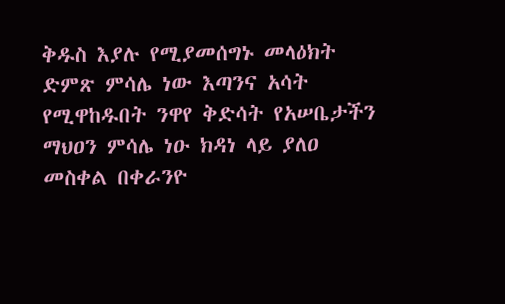ቅዱስ እያሉ የሚያመሰግኑ መላዕክት ድምጽ ምሳሌ ነው እጣንና አሳት የሚዋከዱበት ንዋየ ቅድሳት የአሠቤታችን ማህዐን ምሳሌ ነዑ ክዳነ ላይ ያለዐ መስቀል በቀራንዮ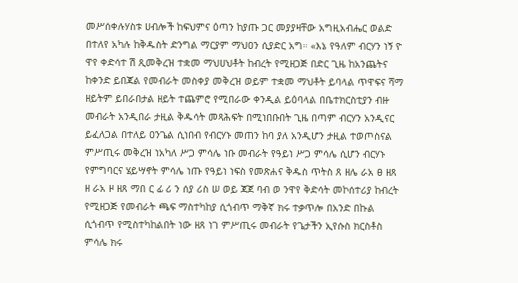መሥሰቀሉሃስቱ ሀብሎች ከፍህምና ዕጣን ከያጡ ጋር መያያዛቸው አግዚአብሔር ወልድ በተለየ አካሉ ከቅዱስት ድንግል ማርያም ማህዐን ሲያድር አግ። «እኔ የዓለም ብርሃን ነኝ ዮ ዋየ ቀድሳተ ሽ ጺመቅረዝ ተቋመ ማህሀህቶት ከብረት የሚዘጋጅ በድር ጊዜ ከአንጨትና ከቀንድ ይበጃል የመብራት መስቀያ መቅረዝ ወይም ተቋመ ማህቶት ይባላል ጥዋፍና ሻማ ዘይትም ይበራበታል ዘይት ተጨምሮ የሚበራው ቀንዲል ይዕባላል በቤተክርስቲያን ብዙ መብራት አንዲበራ ታዚል ቅዱሳት መጻሕፍት በሚነበቡበት ጊዜ በጣም ብርሃን አንዲናር ይፈለጋል በተለይ ዐንጌል ሲነበብ የብርሃኑ መጠን ከባ ያለ አንዲሆን ታዚል ተወጦስናል ምሥጢሩ መቅረዝ ነአካለ ሥጋ ምሳሌ ነቡ መብራት የዓይነ ሥጋ ምሳሌ ሲሆን ብርሃኑ የምግባርና ሄይሣኖት ምሳሌ ነጡ የዓይነ ነፍስ የመጽሐና ቅዱስ ጥትስ ጸ ዘሌ ራአ ፀ ዘጸ ዘ ራአ ዞ ዘጸ ማበ ር ፊ ሪ ን ሰያ ሪስ ሠ ወይ ጃጀ ባብ ወ ንዋየ ቅድሳት መኮሰተሪያ ከብረት የሚዘጋጅ የመብራት ጫፍ ማስተካከያ ሲጎብጥ ማቅኛ ክሩ ተቃጥሎ በአንድ በኩል ሲጎብጥ የሚስተካከልበት ነው ዘጸ ነገ ምሥጢሩ መብራት የጌታችን ኢየሱስ ክርስቶስ ምሳሌ ክሩ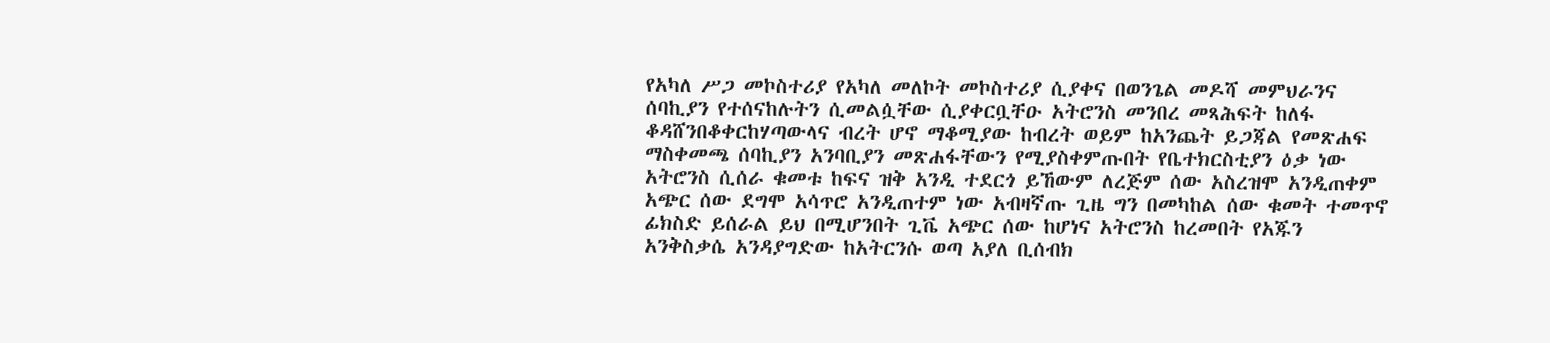የአካለ ሥጋ መኮስተሪያ የአካለ መለኮት መኮስተሪያ ሲያቀና በወንጌል መዶሻ መምህራንና ሰባኪያን የተሰናከሉትን ሲመልሷቸው ሲያቀርቧቸዑ አትሮንስ መንበረ መጻሕፍት ከለፋ ቆዳሸንበቆቀርከሃጣውላና ብረት ሆኖ ማቆሚያው ከብረት ወይም ከአንጨት ይጋጃል የመጽሐፍ ማስቀመጫ ሰባኪያን አንባቢያን መጽሐፋቸውን የሚያስቀምጡበት የቤተክርስቲያን ዕቃ ነው አትሮንስ ሲሰራ ቁመቱ ከፍና ዝቅ አንዲ ተደርጎ ይኸውም ለረጅም ሰው አስረዝሞ አንዲጠቀም አጭር ሰው ደግሞ አሳጥሮ አንዲጠተም ነው አብዛኛጡ ጊዜ ግን በመካከል ሰው ቁመት ተመጥኖ ፊክስድ ይሰራል ይህ በሚሆንበት ጊቬ አጭር ሰው ከሆነና አትሮንስ ከረመበት የአጁን አንቅስቃሴ አንዳያግድው ከአትርንሱ ወጣ አያለ ቢሰብክ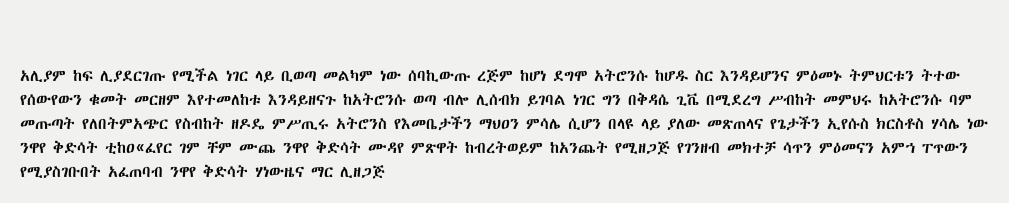አሊያም ከፍ ሊያደርገጡ የሚችል ነገር ላይ ቢወጣ መልካም ነው ሰባኪውጡ ረጅም ከሆነ ደግሞ አትሮንሱ ከሆዱ ስር እንዳይሆንና ምዕመኑ ትምህርቱን ትተው የሰውየውን ቁመት መርዘም እየተመለከቱ እንዳይዘናጉ ከአትሮንሱ ወጣ ብሎ ሊሰብክ ይገባል ነገር ግን በቅዳሴ ጊቬ በሚደረግ ሥብከት መምህሩ ከአትሮንሱ ባም መጡጣት የለበትምአጭር የስብከት ዘዶዴ ምሥጢሩ አትሮንስ የእመቤታችን ማህዐን ምሳሌ ሲሆን በላዩ ላይ ያለው መጽጠላና የጌታችን ኢየሱስ ክርስቶስ ሃሳሌ ነው ንዋየ ቅድሳት ቲከዐ«ፈየር ገም ቸም ሙጨ ንዋየ ቅድሳት ሙዳየ ምጽዋት ከብረትወይም ከአንጨት የሚዘጋጅ የገንዘብ መክተቻ ሳጥን ምዕመናን አምኀ ፐጥውን የሚያስገቡበት አፈጠባብ ንዋየ ቅድሳት ሃነውዜና ማር ሊዘጋጅ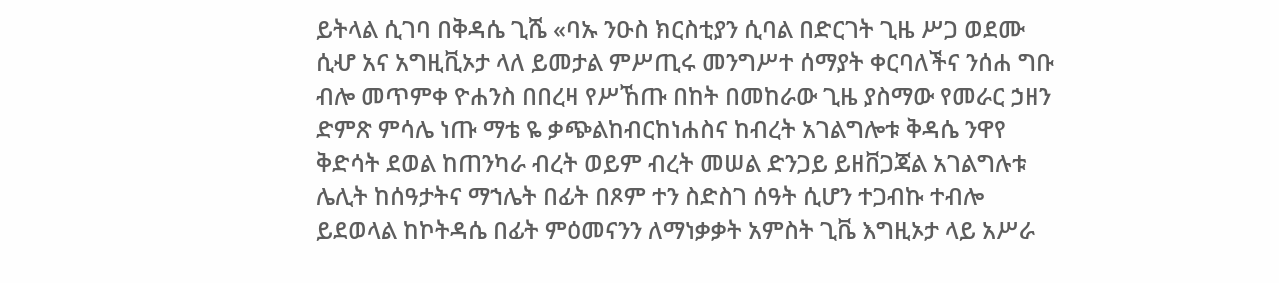ይትላል ሲገባ በቅዳሴ ጊሼ «ባኡ ንዑስ ክርስቲያን ሲባል በድርገት ጊዜ ሥጋ ወደሙ ሲሇ አና አግዚቪኦታ ላለ ይመታል ምሥጢሩ መንግሥተ ሰማያት ቀርባለችና ንሰሐ ግቡ ብሎ መጥምቀ ዮሐንስ በበረዛ የሥኸጡ በከት በመከራው ጊዜ ያስማው የመራር ኃዘን ድምጽ ምሳሌ ነጡ ማቴ ዬ ቃጭልከብርከነሐስና ከብረት አገልግሎቱ ቅዳሴ ንዋየ ቅድሳት ደወል ከጠንካራ ብረት ወይም ብረት መሠል ድንጋይ ይዘቨጋጃል አገልግሉቱ ሌሊት ከሰዓታትና ማኀሌት በፊት በጾም ተን ስድስገ ሰዓት ሲሆን ተጋብኩ ተብሎ ይደወላል ከኮትዳሴ በፊት ምዕመናንን ለማነቃቃት አምስት ጊቬ እግዚኦታ ላይ አሥራ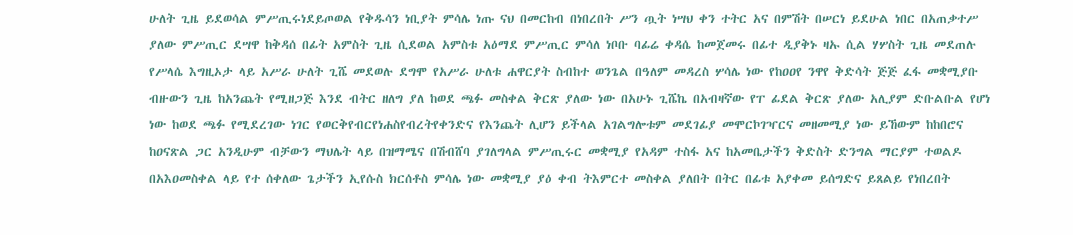ሁለት ጊዜ ይደወሳል ምሥጢሩነደይጦወል የቅዱሳን ነቢያት ምሳሌ ነጡ ናህ በመርከብ በነበረበት ሥን ጧት ነሣህ ቀን ተትር አና በምሽት በሠርነ ይደሁል ነበር በአጠቃተሥ ያለው ምሥጢር ደሣዋ ከቅዳሰ በፊት አምስት ጊዜ ሲደወል አምስቱ አዕማደ ምሥጢር ምሳለ ነቦቡ ባፊሬ ቀዳሴ ከመጀመሩ በፊተ ዲያቅኑ ዛኡ ሲል ሃሦስት ጊዜ መደጠሉ የሥላሴ እግዚኦታ ላይ አሥራ ሁለት ጊሼ መደወሉ ደግሞ የአሥራ ሁለቱ ሐዋርያት ስብከተ ወንጌል በዓለም መዳረስ ሦሳሌ ነው የከዐዐየ ንዋየ ቅድሳት ጅጅ ፈፋ መቋሚያቡ ብዙውን ጊዜ ከአንጨት የሚዘጋጅ እንደ ብትር ዘለግ ያለ ከወደ ጫፉ መስቀል ቅርጽ ያለው ነው በአሁኑ ጊሼኬ በአብዛኛው የፐ ፊደል ቅርጽ ያለው አሊያም ድቡልቡል የሆነ ነው ከወደ ጫፉ የሚደረገው ነገር የወርቅየብርየነሐስየብረትየቀንድና የእንጨት ሊሆን ይችላል አገልግሎቱም መደገፊያ መሞርኮገዣርና መዘመሚያ ነው ይኸውም ከከበሮና ከዐናጽል ጋር አንዲሁም ብቻውን ማህሌት ላይ በዝማሜና በሽብሸባ ያገለግላል ምሥጢሩር መቋሚያ የአዳም ተስፋ አና ከአመቤታችን ቅድስት ድንግል ማርያም ተወልዶ በአእዐመስቀል ላይ የተ ሰቀለው ጌታችን ኢየሱስ ክርሰቶስ ምሳሌ ነው መቋሚያ ያዕ ቀብ ትእምርተ መስቀል ያለበት በትር በፊቱ አያቀመ ይሰግድና ይጸልይ የነበረበት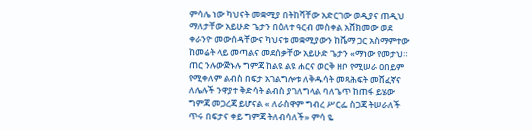ምሳሌ ነው ካህናት መቋሚያ በትከሻቸው አድርገው ወዲያና ጠዲህ ማለታቸው አይሁድ ጌታን በዕለተ ዓርብ መስቀል አሸክመው ወደ ቀራንዮ መውሰዳቸውና ካህናቱ መቋሚያውን ከቬማ ጋር አስማምተው ከመሬት ላይ መጣልና መደሰቃቸው አይሁድ ጌታን «ማነው የመታህ። ጠር ንሉውጅኑሉ ግምጃ ከልዩ ልዩ ሐርና ወርቅ ዘቦ የሚሠራ ዐበይም የሚቀለም ልብስ በፍታ አገልግሎቱ ለቅዱሳት መጻሕፍት መሸፈኛና ለሌሉች ንዋያተ ቅድሳት ልብስ ያገለግላል ባለጌጥ ከጠፋ ይሄው ግምጃ መጋረጃ ይሆናል « ለራስዋም ግብረ ሥርፌ ስጋጃ ትሠራለች ጥሩ በፍታና ቀይ ግምጃ ትለብሳለች» ምሳ ዬ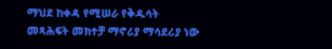ማህደ ከቀዳ የሚሠራ የቅዱሳት መጻሕፍት መክተቻ ማኖሪያ ማሳደሪያ ነው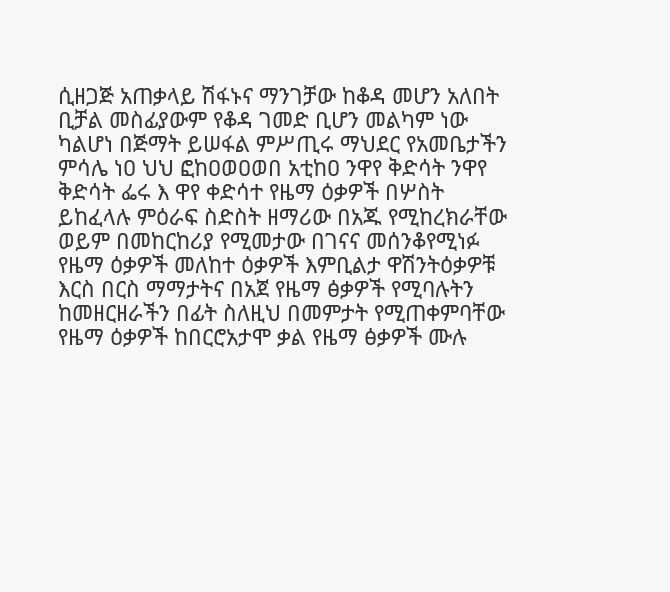ሲዘጋጅ አጠቃላይ ሽፋኑና ማንገቻው ከቆዳ መሆን አለበት ቢቻል መስፊያውም የቆዳ ገመድ ቢሆን መልካም ነው ካልሆነ በጅማት ይሠፋል ምሥጢሩ ማህደር የአመቤታችን ምሳሌ ነዐ ህህ ፎከዐወዐወበ አቲከዐ ንዋየ ቅድሳት ንዋየ ቅድሳት ፌሩ እ ዋየ ቀድሳተ የዜማ ዕቃዎች በሦስት ይከፈላሉ ምዕራፍ ስድስት ዘማሪው በአጁ የሚከረክራቸው ወይም በመከርከሪያ የሚመታው በገናና መሰንቆየሚነፉ የዜማ ዕቃዎች መለከተ ዕቃዎች እምቢልታ ዋሽንትዕቃዎቹ እርስ በርስ ማማታትና በአጀ የዜማ ፅቃዎች የሚባሉትን ከመዘርዘራችን በፊት ስለዚህ በመምታት የሚጠቀምባቸው የዜማ ዕቃዎች ከበርሮአታሞ ቃል የዜማ ፅቃዎች ሙሉ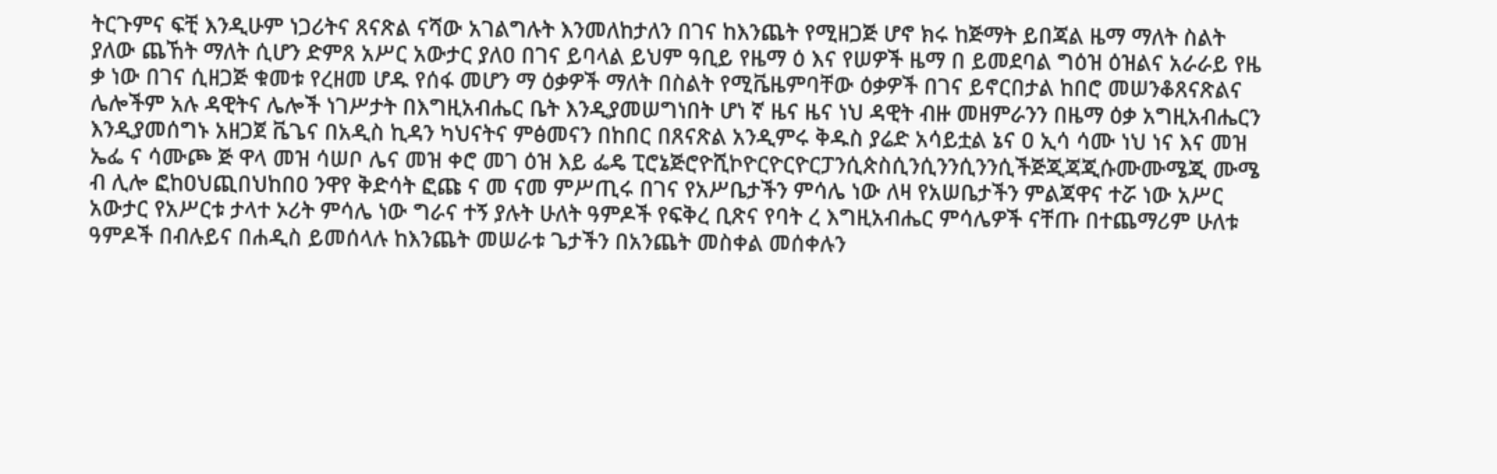ትርጉምና ፍቺ እንዲሁም ነጋሪትና ጸናጽል ናሻው አገልግሉት እንመለከታለን በገና ከእንጨት የሚዘጋጅ ሆኖ ክሩ ከጅማት ይበጃል ዜማ ማለት ስልት ያለው ጨኸት ማለት ሲሆን ድምጸ አሥር አውታር ያለዐ በገና ይባላል ይህም ዓቢይ የዜማ ዕ እና የሠዎች ዜማ በ ይመደባል ግዕዝ ዕዝልና አራራይ የዜ ቃ ነው በገና ሲዘጋጅ ቁመቱ የረዘመ ሆዱ የሰፋ መሆን ማ ዕቃዎች ማለት በስልት የሚቬዜምባቸው ዕቃዎች በገና ይኖርበታል ከበሮ መሠንቆጸናጽልና ሌሎችም አሉ ዳዊትና ሌሎች ነገሥታት በእግዚአብሔር ቤት እንዲያመሠግነበት ሆነ ኛ ዜና ዜና ነህ ዳዊት ብዙ መዘምራንን በዜማ ዕቃ አግዚአብሔርን እንዲያመሰግኑ አዘጋጀ ቬጌና በአዲስ ኪዳን ካህናትና ምፅመናን በከበር በጸናጽል አንዲምሩ ቅዱስ ያሬድ አሳይቷል ኔና ዐ ኢሳ ሳሙ ነህ ነና እና መዝ ኤፌ ና ሳሙጮ ጅ ዋላ መዝ ሳሠቦ ሌና መዝ ቀሮ መገ ዕዝ እይ ፌዴ ፒሮኔጅሮዮሺኮዮርዮርዮርፓንሲጵስሲንሲንንሲንንሲችጅጂጃጂሱሙሙሜጂ ሙሜ ብ ሊሎ ፎከዐህጪበህከበዐ ንዋየ ቅድሳት ፎጩ ና መ ናመ ምሥጢሩ በገና የአሥቤታችን ምሳሌ ነው ለዛ የአሠቤታችን ምልጃዋና ተሯ ነው አሥር አውታር የአሥርቱ ታላተ ኦሪት ምሳሌ ነው ግራና ተኝ ያሉት ሁለት ዓምዶች የፍቅረ ቢጽና የባት ረ እግዚአብሔር ምሳሌዎች ናቸጡ በተጨማሪም ሁለቱ ዓምዶች በብሉይና በሐዲስ ይመሰላሉ ከእንጨት መሠራቱ ጌታችን በአንጨት መስቀል መሰቀሉን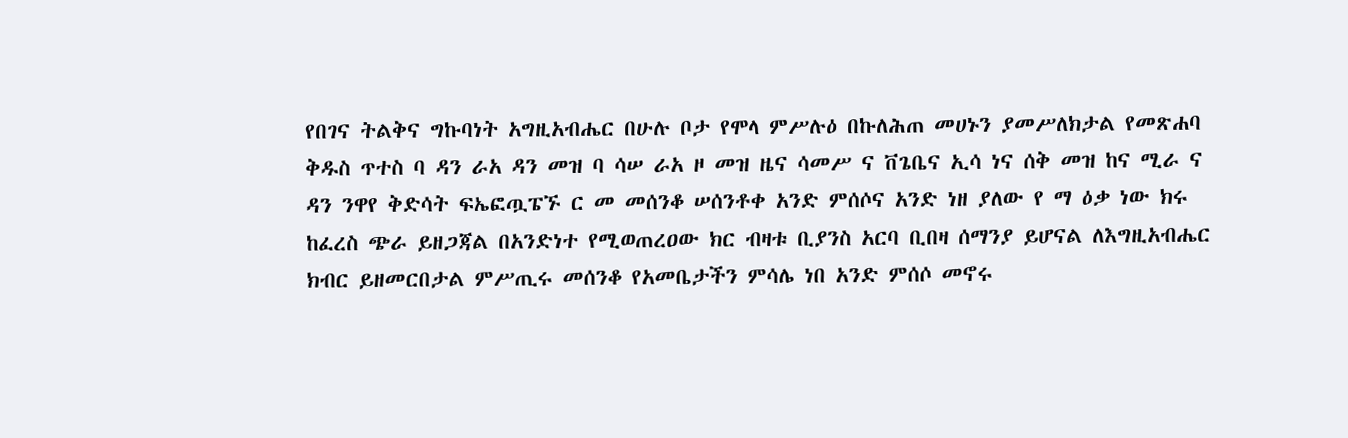የበገና ትልቅና ግኩባነት አግዚአብሔር በሁሉ ቦታ የሞላ ምሥሉዕ በኩለሕጠ መሀኑን ያመሥለክታል የመጽሐባ ቅዱስ ጥተስ ባ ዳን ራአ ዳን መዝ ባ ሳሠ ራአ ዞ መዝ ዜና ሳመሥ ና ቨጌቤና ኢሳ ነና ሰቅ መዝ ከና ሚራ ና ዳን ንዋየ ቅድሳት ፍኤፎጧፔኙ ር መ መሰንቆ ሠሰንቶቀ አንድ ምሰሶና አንድ ነዘ ያለው የ ማ ዕቃ ነው ክሩ ከፈረስ ጭራ ይዘጋጃል በአንድነተ የሚወጠረዐው ክር ብዛቱ ቢያንስ አርባ ቢበዛ ሰማንያ ይሆናል ለእግዚአብሔር ክብር ይዘመርበታል ምሥጢሩ መሰንቆ የአመቤታችን ምሳሌ ነበ አንድ ምሰሶ መኖሩ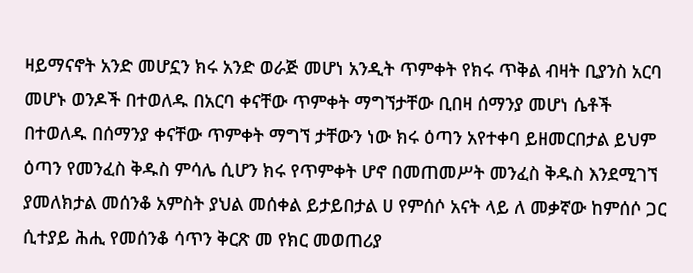ዛይማናኖት አንድ መሆኗን ክሩ አንድ ወራጅ መሆነ አንዲት ጥምቀት የክሩ ጥቅል ብዛት ቢያንስ አርባ መሆኑ ወንዶች በተወለዱ በአርባ ቀናቸው ጥምቀት ማግኘታቸው ቢበዛ ሰማንያ መሆነ ሴቶች በተወለዱ በሰማንያ ቀናቸው ጥምቀት ማግኘ ታቸውን ነው ክሩ ዕጣን አየተቀባ ይዘመርበታል ይህም ዕጣን የመንፈስ ቅዱስ ምሳሌ ሲሆን ክሩ የጥምቀት ሆኖ በመጠመሥት መንፈስ ቅዱስ እንደሚገኘ ያመለክታል መሰንቆ አምስት ያህል መሰቀል ይታይበታል ሀ የምሰሶ አናት ላይ ለ መቃኛው ከምሰሶ ጋር ሲተያይ ሕሒ የመሰንቆ ሳጥን ቅርጽ መ የክር መወጠሪያ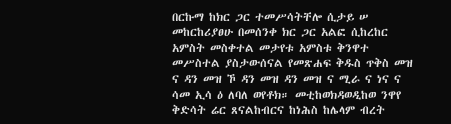በርኩማ ከክር ጋር ተመሥሳትቸሎ ሲታይ ሠ መከርከሪያፀሁ በመሰንቀ ክር ጋር አልፎ ሲከረከር አምስት መስቀተል መታየቱ አምስቱ ቅንዋተ መሥስተል ያስታውሰናል የመጽሐፍ ቅዱስ ጥቅስ መዝ ና ዳን መዝ ኾ ዳን መዝ ዳን መዝ ና ሚራ ና ነና ና ሳመ ኢሳ ዕ ለባለ ወየቶክ። መቲከወክዳወዲከወ ንዋየ ቅድሳት ሬር ጸናልከብርና ከነሕስ ከሌላም ብረት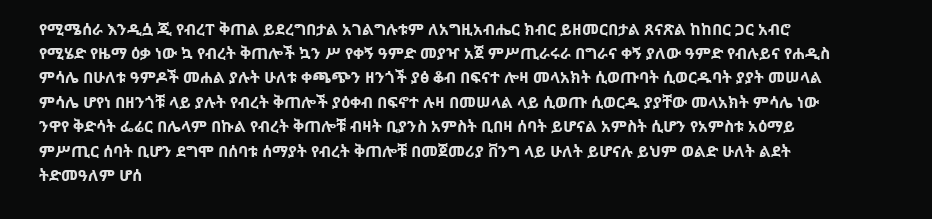የሚሜሰራ እንዲሷ ጂ የብረፐ ቅጠል ይደረግበታል አገልግሉቱም ለአግዚአብሔር ክብር ይዘመርበታል ጸናጽል ከከበር ጋር አብሮ የሚሄድ የዜማ ዕቃ ነው ኳ የብረት ቅጠሎች ኳን ሥ የቀኝ ዓምድ መያዣ አጀ ምሥጢራሩራ በግራና ቀኝ ያለው ዓምድ የብሉይና የሐዲስ ምሳሌ በሁለቱ ዓምዶች መሐል ያሉት ሁለቱ ቀጫጭን ዘንጎች ያፅ ቆብ በፍናተ ሎዛ መላአክት ሲወጡባት ሲወርዱባት ያያት መሠላል ምሳሌ ሆየነ በዘንጎቹ ላይ ያሉት የብረት ቅጠሎች ያዕቀብ በፍኖተ ሉዛ በመሠላል ላይ ሲወጡ ሲወርዱ ያያቸው መላአክት ምሳሌ ነው ንዋየ ቅድሳት ፌሬር በሌላም በኩል የብረት ቅጠሎቹ ብዛት ቢያንስ አምስት ቢበዛ ሰባት ይሆናል አምስት ሲሆን የአምስቱ አዕማይ ምሥጢር ሰባት ቢሆን ደግሞ በሰባቱ ሰማያት የብረት ቅጠሎቹ በመጀመሪያ ቨንግ ላይ ሁለት ይሆናሉ ይህም ወልድ ሁለት ልደት ትድመዓለም ሆሰ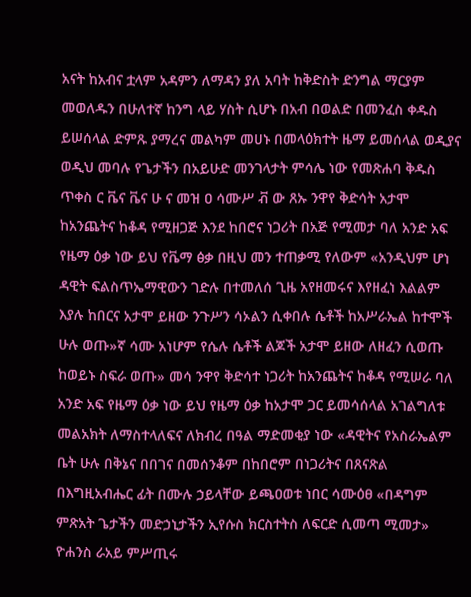አናት ከአብና ቷላም አዳምን ለማዳን ያለ አባት ከቅድስት ድንግል ማርያም መወለዱን በሁለተኛ ከንግ ላይ ሃስት ሲሆኑ በአብ በወልድ በመንፈስ ቀዱስ ይሠሰላል ድምጹ ያማረና መልካም መሀኑ በመላዕክተት ዜማ ይመሰላል ወዲያና ወዲህ መባሉ የጌታችን በአይሁድ መንገላታት ምሳሌ ነው የመጽሐባ ቅዱስ ጥቀስ ር ቬና ቬና ሁ ና መዝ ዐ ሳሙሥ ቭ ው ጸኡ ንዋየ ቅድሳት አታሞ ከአንጨትና ከቆዳ የሚዘጋጅ እንደ ከበሮና ነጋሪት በአጅ የሚመታ ባለ አንድ አፍ የዜማ ዕቃ ነው ይህ የቬማ ፅቃ በዚህ መን ተጠቃሚ የለውም «አንዲህም ሆነ ዳዊት ፍልስጥኤማዊውን ገድሉ በተመለሰ ጊዜ አየዘመሩና እየዘፈነ እልልም እያሉ ከበርና አታሞ ይዘው ንጉሥን ሳኦልን ሲቀበሉ ሴቶች ከአሥራኤል ከተሞች ሁሉ ወጡ»ኛ ሳሙ አነሆም የሴሉ ሴቶች ልጆች አታሞ ይዘው ለዘፈን ሲወጡ ከወይኑ ስፍራ ወጡ» መሳ ንዋየ ቅድሳተ ነጋሪት ከአንጨትና ከቆዳ የሚሠራ ባለ አንድ አፍ የዜማ ዕቃ ነው ይህ የዜማ ዕቃ ከአታሞ ጋር ይመሳሰላል አገልግለቱ መልአክት ለማስተላለፍና ለክብረ በዓል ማድመቂያ ነው «ዳዊትና የአስራኤልም ቤት ሁሉ በቅኔና በበገና በመሰንቆም በከበሮም በነጋሪትና በጸናጽል በእግዚአብሔር ፊት በሙሉ ኃይላቸው ይጫዐወቱ ነበር ሳሙዕፀ «በዳግም ምጽአት ጌታችን መድኃኒታችን ኢየሱስ ክርስተትስ ለፍርድ ሲመጣ ሚመታ» ዮሐንስ ራአይ ምሥጢሩ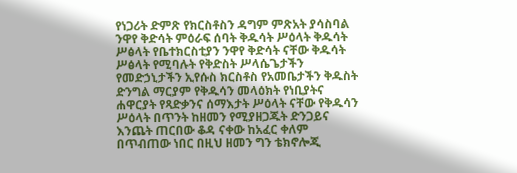የነጋሪት ድምጽ የክርስቶስን ዳግም ምጽአት ያሳስባል ንዋየ ቅድሳት ምዕራፍ ሰባት ቅዱሳት ሥዕላት ቅዱሳት ሥፅላት የቤተክርስቲያን ንዋየ ቅድሳት ናቸው ቅዱሳት ሥፅላት የሚባሉት የቅድስት ሥላሴጌታችን የመድኃኒታችን ኢየሱስ ክርስቶስ የአመቤታችን ቅዱስት ድንግል ማርያም የቅዱሳን መላዕክት የነቢያትና ሐዋርያት የጻድቃንና ሰማእታት ሥዕላት ናቸው የቅዱሳን ሥዕላት በጥንት ከዘመን የሚያዘጋጁት ድንጋይና እንጨት ጠርበው ቆዳ ናቀው ከአፈር ቀለም በጥብጠው ነበር በዚህ ዘመን ግን ቴክኖሎጂ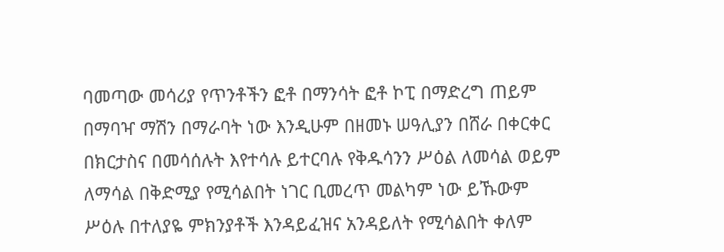ባመጣው መሳሪያ የጥንቶችን ፎቶ በማንሳት ፎቶ ኮፒ በማድረግ ጠይም በማባዣ ማሽን በማራባት ነው እንዲሁም በዘመኑ ሠዓሊያን በሸራ በቀርቀር በክርታስና በመሳሰሉት እየተሳሉ ይተርባሉ የቅዱሳንን ሥዕል ለመሳል ወይም ለማሳል በቅድሚያ የሚሳልበት ነገር ቢመረጥ መልካም ነው ይኹውም ሥዕሉ በተለያዬ ምክንያቶች እንዳይፈዝና አንዳይለት የሚሳልበት ቀለም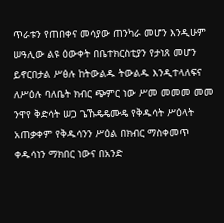ጥራቱን የጠበቀና መሳያው ጠንካራ መሆን እንዲሁም ሠዓሊው ልዩ ዕውቀት በቤተክርስቲያን የታነጸ መሆን ይኖርበታል ሥፅሉ ከትውልዱ ትውልዱ እንዲተላለፍና ለሥዕሉ ባለቤት ክብር ጭምር ነው ሥመ መመመ መመ ንዋየ ቅድሳት ሠጋ ጌኹዴዴሙዴ የቅዱሳት ሥዕላት አጠቃቀም የቅዱሳንን ሥዕል በክብር ማስቀመጥ ቀዱሳነን ማክበር ነውና በአንድ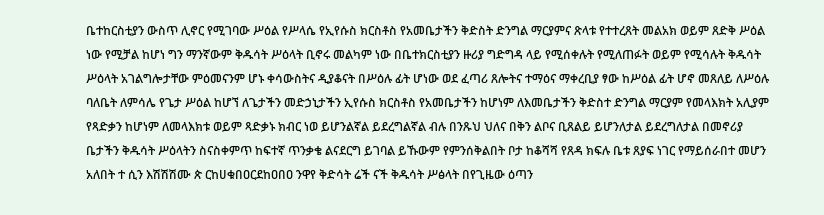ቤተከርስቲያን ውስጥ ሊኖር የሚገባው ሥዕል የሥላሴ የኢየሱስ ክርስቶስ የአመቤታችን ቅድስት ድንግል ማርያምና ጽላቱ የተተረጸት መልአክ ወይም ጸድቅ ሥዕል ነው የሚቻል ከሆነ ግን ማንኛውም ቅዱሳት ሥዕላት ቢኖሩ መልካም ነው በቤተክርስቲያን ዙሪያ ግድግዳ ላይ የሚሰቀሉት የሚለጠፉት ወይም የሚሳሉት ቅዱሳት ሥዕላት አገልግሎታቸው ምዕመናንም ሆኑ ቀሳውስትና ዲያቆናት በሥዕሉ ፊት ሆነው ወደ ፈጣሪ ጸሎትና ተማዕና ማቀረቢያ ፃው ከሥዕል ፊት ሆኖ መጸለይ ለሥዕሉ ባለቤት ለምሳሌ የጌታ ሥዕል ከሆኘ ለጌታችን መድኃኒታችን ኢየሱስ ክርስቶስ የአመቤታችን ከሆነም ለእመቤታችን ቅድስተ ድንግል ማርያም የመላእክት አሊያም የጻድቃን ከሆነም ለመላእክቱ ወይም ጻድቃኑ ክብር ነወ ይሆንልኛል ይደረግልኛል ብሉ በንጹህ ህለና በቅን ልቦና ቢጸልይ ይሆንለታል ይደረግለታል በመኖሪያ ቤታችን ቅዱሳት ሥዕላትን ስናስቀምጥ ከፍተኛ ጥንቃቄ ልናደርግ ይገባል ይኹውም የምንሰቅልበት ቦታ ከቆሻሻ የጸዳ ክፍሉ ቤቱ ጸያፍ ነገር የማይሰራበተ መሆን አለበት ተ ሲን እሽሽሽሙ ጵ ርከሀቁበዐርደከዐበዐ ንዋየ ቅድሳት ሬች ናች ቅዱሳት ሥፅላት በየጊዜው ዕጣን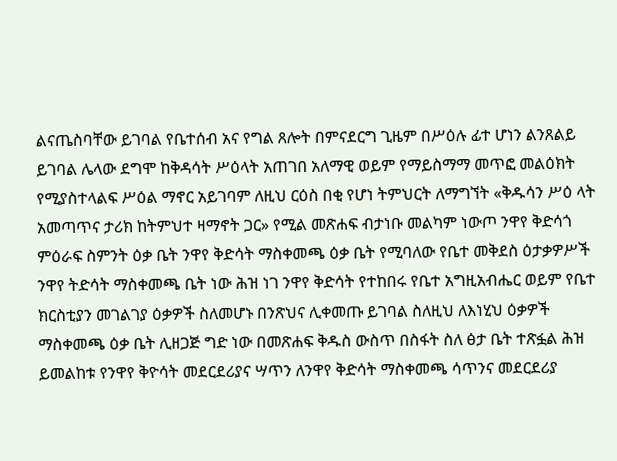ልናጤስባቸው ይገባል የቤተሰብ አና የግል ጸሎት በምናደርግ ጊዜም በሥዕሉ ፊተ ሆነን ልንጸልይ ይገባል ሌላው ደግሞ ከቅዳሳት ሥዕላት አጠገበ አለማዊ ወይም የማይስማማ መጥፎ መልዕክት የሚያስተላልፍ ሥዕል ማኖር አይገባም ለዚህ ርዕስ በቂ የሆነ ትምህርት ለማግኘት «ቅዱሳን ሥዕ ላት አመጣጥና ታሪክ ከትምህተ ዛማኖት ጋር» የሚል መጽሐፍ ብታነቡ መልካም ነውጦ ንዋየ ቅድሳጎ ምዕራፍ ስምንት ዕቃ ቤት ንዋየ ቅድሳት ማስቀመጫ ዕቃ ቤት የሚባለው የቤተ መቅደስ ዕታቃዎሥች ንዋየ ትድሳት ማስቀመጫ ቤት ነው ሕዝ ነገ ንዋየ ቅድሳት የተከበሩ የቤተ አግዚአብሔር ወይም የቤተ ክርስቲያን መገልገያ ዕቃዎች ስለመሆኑ በንጽህና ሊቀመጡ ይገባል ስለዚህ ለእነሂህ ዕቃዎች ማስቀመጫ ዕቃ ቤት ሊዘጋጅ ግድ ነው በመጽሐፍ ቅዱስ ውስጥ በስፋት ስለ ፅታ ቤት ተጽፏል ሕዝ ይመልከቱ የንዋየ ቅዮሳት መደርደሪያና ሣጥን ለንዋየ ቅድሳት ማስቀመጫ ሳጥንና መደርደሪያ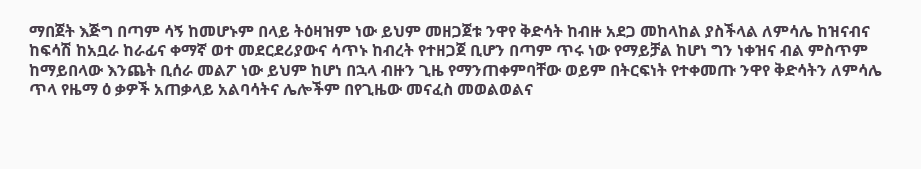ማበጀት እጅግ በጣም ሳኝ ከመሆኑም በላይ ትዕዛዝም ነው ይህም መዘጋጀቱ ንዋየ ቅድሳት ከብዙ አደጋ መከላከል ያስችላል ለምሳሌ ከዝናብና ከፍሳሽ ከአቧራ ከራፊና ቀማኛ ወተ መደርደሪያውና ሳጥኑ ከብረት የተዘጋጀ ቢሆን በጣም ጥሩ ነው የማይቻል ከሆነ ግን ነቀዝና ብል ምስጥም ከማይበላው እንጨት ቢሰራ መልፖ ነው ይህም ከሆነ በኋላ ብዙን ጊዜ የማንጠቀምባቸው ወይም በትርፍነት የተቀመጡ ንዋየ ቅድሳትን ለምሳሌ ጥላ የዜማ ዕ ቃዎች አጠቃላይ አልባሳትና ሌሎችም በየጊዜው መናፈስ መወልወልና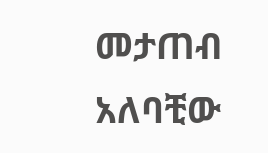መታጠብ አለባቺው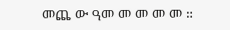መጨ ው ዓመ መ መ መ መ ።